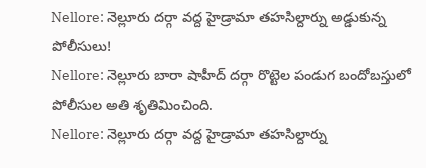Nellore: నెల్లూరు దర్గా వద్ద హైడ్రామా తహసిల్దార్ను అడ్డుకున్న పోలీసులు!
Nellore: నెల్లూరు బారా షాహీద్ దర్గా రొట్టెల పండుగ బందోబస్తులో పోలీసుల అతి శృతిమించింది.
Nellore: నెల్లూరు దర్గా వద్ద హైడ్రామా తహసిల్దార్ను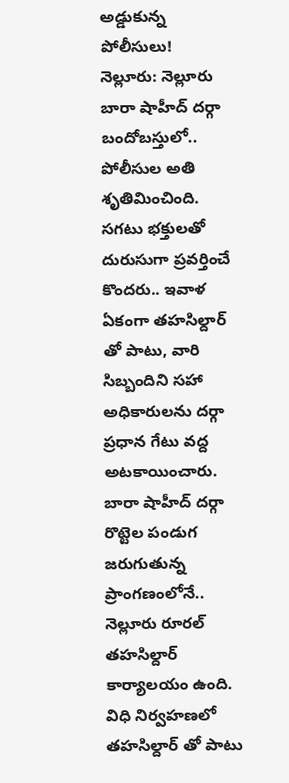అడ్డుకున్న పోలీసులు!
నెల్లూరు: నెల్లూరు బారా షాహీద్ దర్గా బందోబస్తులో.. పోలీసుల అతి శృతిమించింది. సగటు భక్తులతో దురుసుగా ప్రవర్తించే కొందరు.. ఇవాళ ఏకంగా తహసిల్దార్ తో పాటు, వారి సిబ్బందిని సహా అధికారులను దర్గా ప్రధాన గేటు వద్ద అటకాయించారు. బారా షాహీద్ దర్గా రొట్టెల పండుగ జరుగుతున్న ప్రాంగణంలోనే.. నెల్లూరు రూరల్ తహసిల్దార్ కార్యాలయం ఉంది. విధి నిర్వహణలో తహసిల్దార్ తో పాటు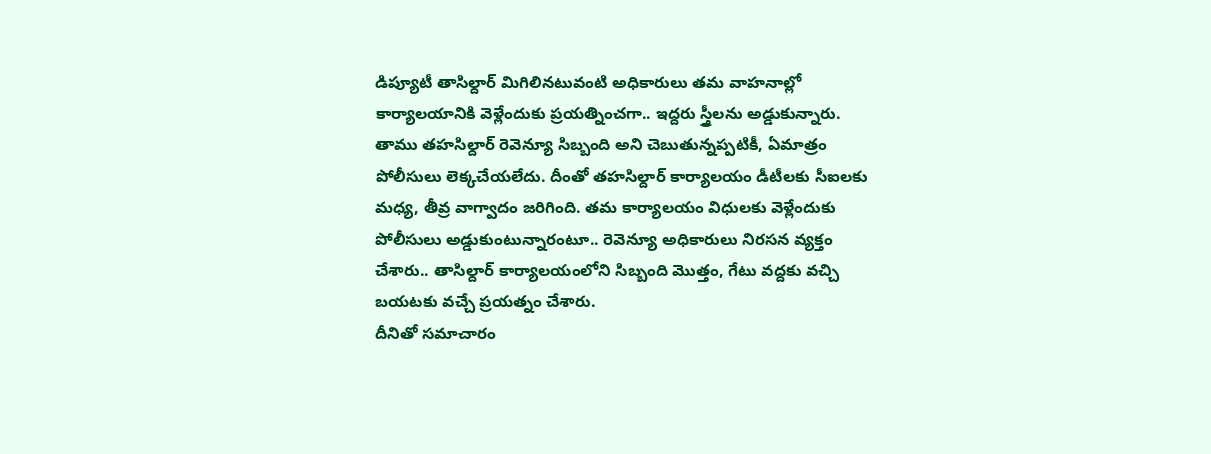డిప్యూటీ తాసిల్దార్ మిగిలినటువంటి అధికారులు తమ వాహనాల్లో కార్యాలయానికి వెళ్లేందుకు ప్రయత్నించగా.. ఇద్దరు స్త్రీలను అడ్డుకున్నారు.
తాము తహసిల్దార్ రెవెన్యూ సిబ్బంది అని చెబుతున్నప్పటికీ, ఏమాత్రం పోలీసులు లెక్కచేయలేదు. దీంతో తహసిల్దార్ కార్యాలయం డీటీలకు సీఐలకు మధ్య, తీవ్ర వాగ్వాదం జరిగింది. తమ కార్యాలయం విధులకు వెళ్లేందుకు పోలీసులు అడ్డుకుంటున్నారంటూ.. రెవెన్యూ అధికారులు నిరసన వ్యక్తం చేశారు.. తాసిల్దార్ కార్యాలయంలోని సిబ్బంది మొత్తం, గేటు వద్దకు వచ్చి బయటకు వచ్చే ప్రయత్నం చేశారు.
దీనితో సమాచారం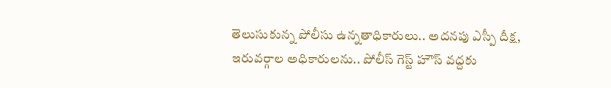తెలుసుకున్న పోలీసు ఉన్నతాధికారులు.. అదనపు ఎస్పీ దీక్ష, ఇరువర్గాల అధికారులను.. పోలీస్ గెస్ట్ హౌస్ వద్దకు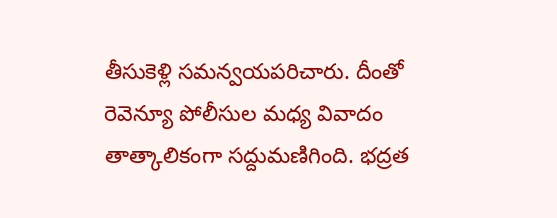తీసుకెళ్లి సమన్వయపరిచారు. దీంతో రెవెన్యూ పోలీసుల మధ్య వివాదం తాత్కాలికంగా సద్దుమణిగింది. భద్రత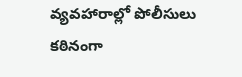వ్యవహారాల్లో పోలీసులు కఠినంగా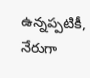ఉన్నప్పటికీ, నేరుగా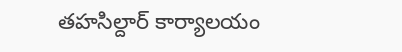తహసిల్దార్ కార్యాలయం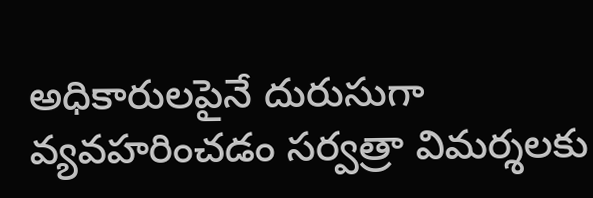అధికారులపైనే దురుసుగా వ్యవహరించడం సర్వత్రా విమర్శలకు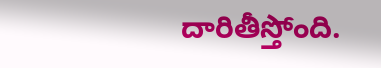దారితీస్తోంది.